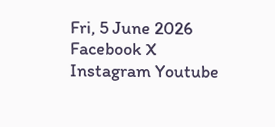Fri, 5 June 2026
Facebook X Instagram Youtube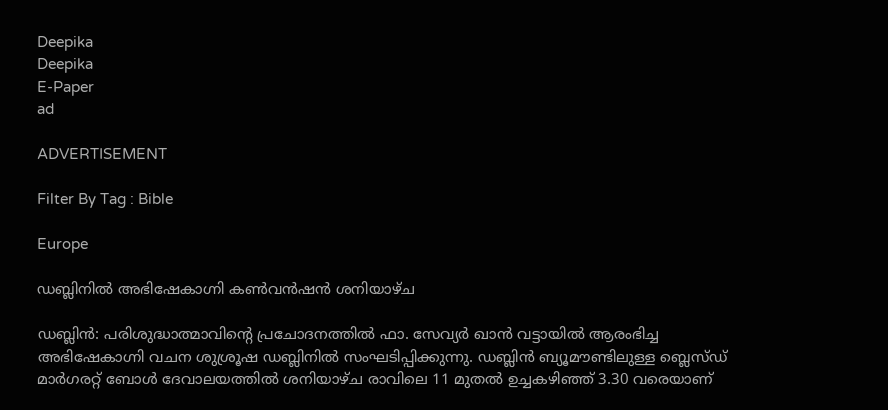Deepika
Deepika
E-Paper
ad

ADVERTISEMENT

Filter By Tag : Bible

Europe

ഡബ്ലിനിൽ അഭിഷേകാഗ്നി കൺവൻഷൻ ശനിയാഴ്ച

ഡബ്ലിൻ: പരിശുദ്ധാത്മാവിന്‍റെ പ്രചോദനത്തിൽ ഫാ. സേവ്യർ ഖാൻ വട്ടായിൽ ആരംഭിച്ച അഭിഷേകാഗ്നി വചന ശുശ്രൂഷ ഡബ്ലിനിൽ സംഘടിപ്പിക്കുന്നു. ഡബ്ലിൻ ബ്യൂമൗണ്ടിലുള്ള ബ്ലെസ്ഡ് മാർഗരറ്റ് ബോൾ ദേവാലയത്തിൽ ശനിയാഴ്ച രാവിലെ 11 മുതൽ ഉച്ചകഴിഞ്ഞ് 3.30 വരെയാണ്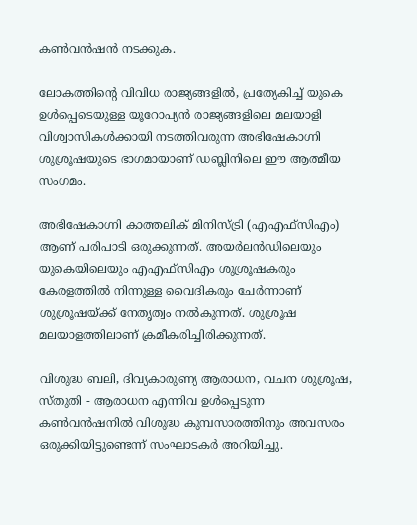കൺവൻഷൻ നടക്കുക.

ലോകത്തിന്‍റെ വിവിധ രാജ്യങ്ങളിൽ, പ്രത്യേകിച്ച് യുകെ ഉൾപ്പെടെയുള്ള യൂറോപ്യൻ രാജ്യങ്ങളിലെ മലയാളി വിശ്വാസികൾക്കായി നടത്തിവരുന്ന അഭിഷേകാഗ്നി ശുശ്രൂഷയുടെ ഭാഗമായാണ് ഡബ്ലിനിലെ ഈ ആത്മീയ സംഗമം.

അഭിഷേകാഗ്നി കാത്തലിക് മിനിസ്ട്രി (എഎഫ്സിഎം) ആണ് പരിപാടി ഒരുക്കുന്നത്. അയർലൻഡിലെയും യുകെയിലെയും എഎഫ്സിഎം ശുശ്രൂഷകരും കേരളത്തിൽ നിന്നുള്ള വൈദികരും ചേർന്നാണ് ശുശ്രൂഷയ്ക്ക് നേതൃത്വം നൽകുന്നത്. ശുശ്രൂഷ മലയാളത്തിലാണ് ക്രമീകരിച്ചിരിക്കുന്നത്.

വിശുദ്ധ ബലി, ദിവ്യകാരുണ്യ ആരാധന, വചന ശുശ്രൂഷ, സ്തുതി - ആരാധന എന്നിവ ഉൾപ്പെടുന്ന കൺവൻഷനിൽ വിശുദ്ധ കുമ്പസാരത്തിനും അവസരം ഒരുക്കിയിട്ടുണ്ടെന്ന് സംഘാടകർ അറിയിച്ചു.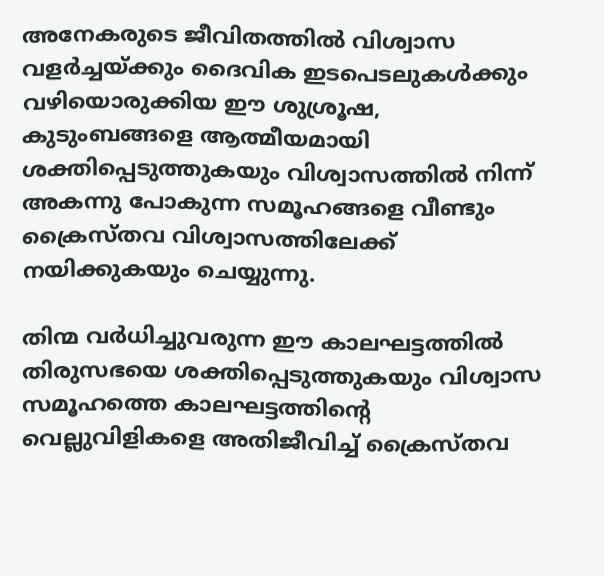അനേകരുടെ ജീവിതത്തിൽ വിശ്വാസ വളർച്ചയ്ക്കും ദൈവിക ഇടപെടലുകൾക്കും വഴിയൊരുക്കിയ ഈ ശുശ്രൂഷ, കുടുംബങ്ങളെ ആത്മീയമായി ശക്തിപ്പെടുത്തുകയും വിശ്വാസത്തിൽ നിന്ന് അകന്നു പോകുന്ന സമൂഹങ്ങളെ വീണ്ടും ക്രൈസ്തവ വിശ്വാസത്തിലേക്ക് നയിക്കുകയും ചെയ്യുന്നു.

തിന്മ വർധിച്ചുവരുന്ന ഈ കാലഘട്ടത്തിൽ തിരുസഭയെ ശക്തിപ്പെടുത്തുകയും വിശ്വാസ സമൂഹത്തെ കാലഘട്ടത്തിന്‍റെ വെല്ലുവിളികളെ അതിജീവിച്ച് ക്രൈസ്തവ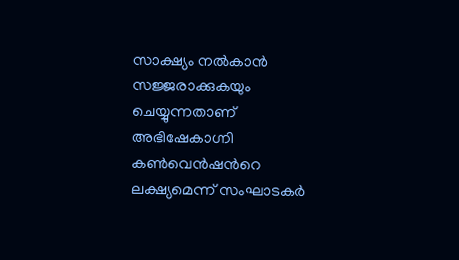സാക്ഷ്യം നൽകാൻ സജ്ജരാക്കുകയും ചെയ്യുന്നതാണ് അഭിഷേകാഗ്നി കൺവെൻഷന്‍റെ ലക്ഷ്യമെന്ന് സംഘാടകർ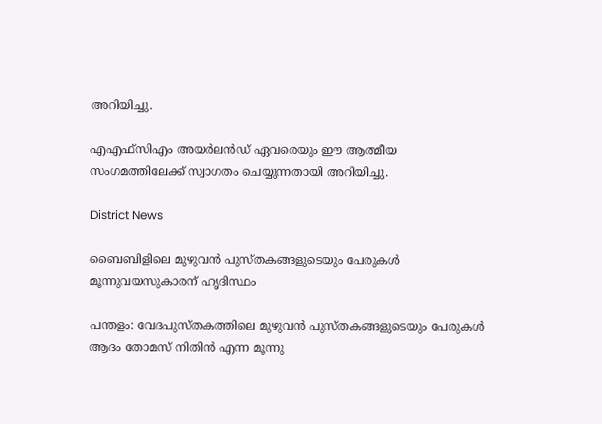അറിയിച്ചു.

എഎഫ്സിഎം അയർലൻഡ് ഏവരെയും ഈ ആത്മീയ സംഗമത്തിലേക്ക് സ്വാഗതം ചെയ്യുന്നതായി അറിയിച്ചു.

District News

ബൈബിളിലെ മുഴുവന്‍ പുസ്തകങ്ങളുടെയും പേരുകള്‍ മൂന്നുവയസുകാരന് ഹൃദിസ്ഥം

പന്തളം: വേദപുസ്തകത്തിലെ മുഴുവന്‍ പുസ്തകങ്ങളുടെയും പേരുകള്‍ ആദം തോമസ് നിതിന്‍ എന്ന മൂന്നു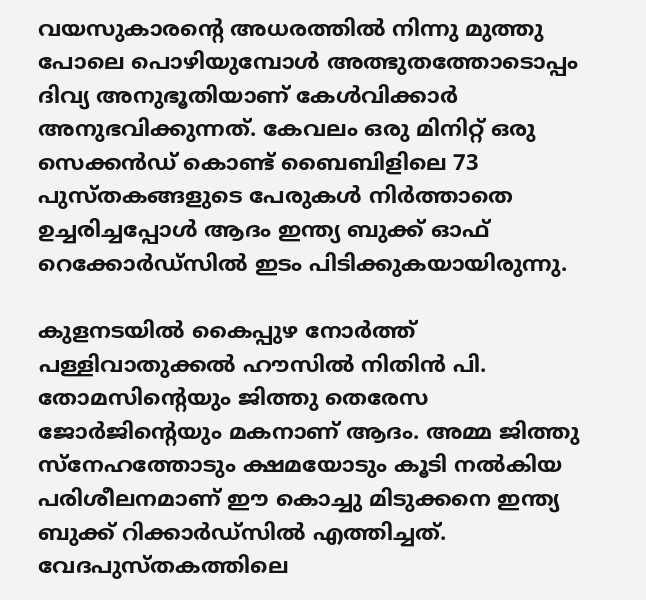വയസുകാരന്‍റെ അധരത്തില്‍ നിന്നു മുത്തു പോലെ പൊഴിയുമ്പോള്‍ അത്ഭുതത്തോടൊപ്പം ദിവ്യ അനുഭൂതിയാണ് കേള്‍വിക്കാര്‍ അനുഭവിക്കുന്നത്. കേവലം ഒരു മിനിറ്റ് ഒരു സെക്കന്‍ഡ് കൊണ്ട് ബൈബിളിലെ 73 പുസ്തകങ്ങളുടെ പേരുകള്‍ നിര്‍ത്താതെ ഉച്ചരിച്ചപ്പോള്‍ ആദം ഇന്ത്യ ബുക്ക് ഓഫ് റെക്കോര്‍ഡ്‌സില്‍ ഇടം പിടിക്കുകയായിരുന്നു.

കുളനടയില്‍ കൈപ്പുഴ നോര്‍ത്ത് പള്ളിവാതുക്കല്‍ ഹൗസില്‍ നിതിന്‍ പി. തോമസിന്‍റെയും ജിത്തു തെരേസ ജോര്‍ജിന്‍റെയും മകനാണ് ആദം. അമ്മ ജിത്തു സ്‌നേഹത്തോടും ക്ഷമയോടും കൂടി നല്‍കിയ പരിശീലനമാണ് ഈ കൊച്ചു മിടുക്കനെ ഇന്ത്യ ബുക്ക് റിക്കാര്‍ഡ്‌സില്‍ എത്തിച്ചത്. വേദപുസ്തകത്തിലെ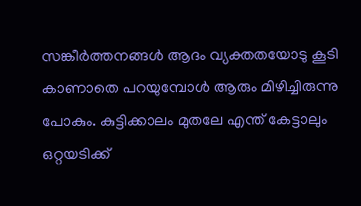സങ്കീര്‍ത്തനങ്ങള്‍ ആദം വ്യക്തതയോടു കൂടി കാണാതെ പറയുമ്പോള്‍ ആരും മിഴിച്ചിരുന്നു പോകും. കുട്ടിക്കാലം മുതലേ എന്ത് കേട്ടാലും ഒറ്റയടിക്ക്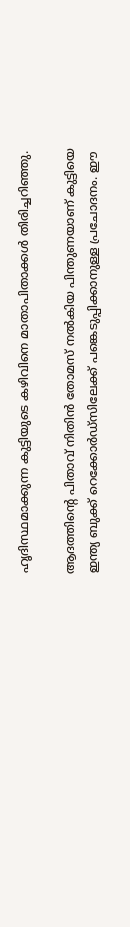ഹൃദിസ്ഥമാക്കുന്ന കുട്ടിയുടെ കഴിവിനെ മാതാപിതാക്കള്‍ തിരിച്ചറിഞ്ഞു.

ആദത്തിന്‍റെ പിതാവ് നിതിന്‍ തോമസ് നല്‍കിയ പിന്തുണയാണ് കുട്ടിയെ ഇന്ത്യ ബുക്ക് റെക്കോര്‍ഡ്‌സിലേക്ക് പങ്കെടുപ്പിക്കാനുള്ള പ്രചോദനം. ഈ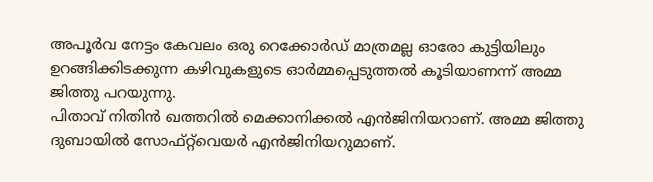അപൂര്‍വ നേട്ടം കേവലം ഒരു റെക്കോര്‍ഡ് മാത്രമല്ല ഓരോ കുട്ടിയിലും ഉറങ്ങിക്കിടക്കുന്ന കഴിവുകളുടെ ഓര്‍മ്മപ്പെടുത്തല്‍ കൂടിയാണന്ന് അമ്മ ജിത്തു പറയുന്നു.
പിതാവ് നിതിന്‍ ഖത്തറില്‍ മെക്കാനിക്കല്‍ എന്‍ജിനിയറാണ്. അമ്മ ജിത്തു ദുബായില്‍ സോഫ്റ്റ്‌വെയര്‍ എന്‍ജിനിയറുമാണ്.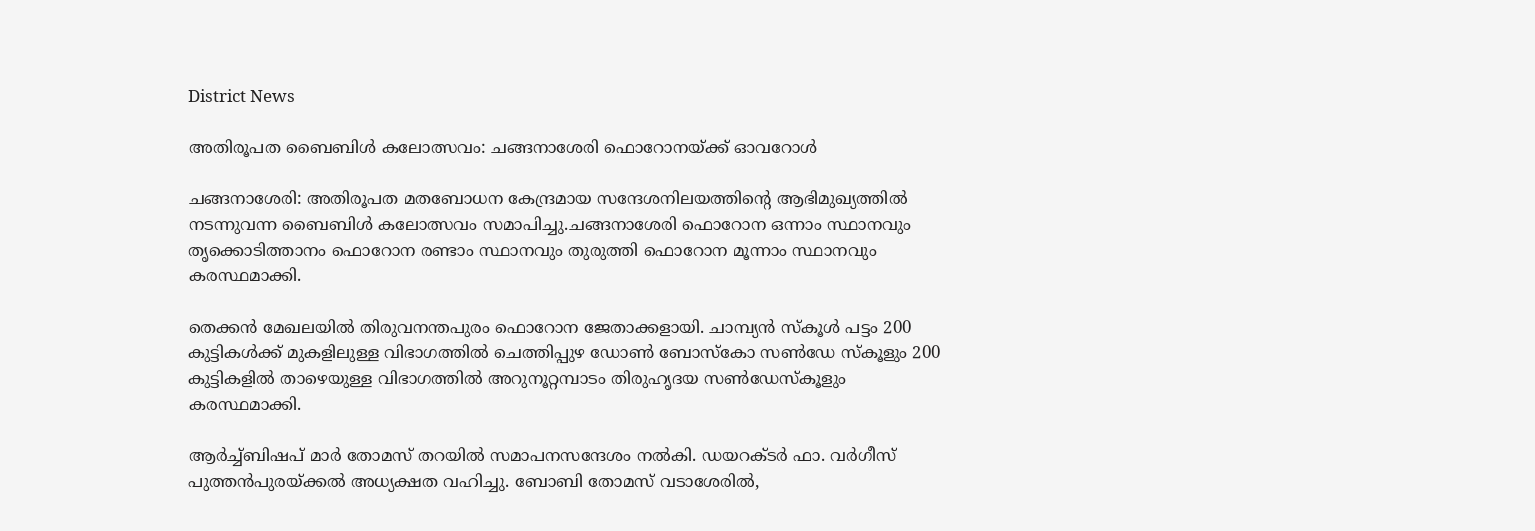District News

അതിരൂപത ബൈബിള്‍ കലോത്സവം: ചങ്ങനാശേരി ഫൊറോനയ്ക്ക് ഓവറോള്‍

ചങ്ങനാശേരി: അതിരൂപത മതബോധന കേന്ദ്രമായ സന്ദേശനിലയത്തിന്‍റെ ആഭിമുഖ്യത്തില്‍ നടന്നുവന്ന ബൈബിള്‍ കലോത്സവം സമാപിച്ചു.ചങ്ങനാശേരി ഫൊറോന ഒന്നാം സ്ഥാനവും തൃക്കൊടിത്താനം ഫൊറോന രണ്ടാം സ്ഥാനവും തുരുത്തി ഫൊറോന മൂന്നാം സ്ഥാനവും കരസ്ഥമാക്കി.

തെക്കന്‍ മേഖലയില്‍ തിരുവനന്തപുരം ഫൊറോന ജേതാക്കളായി. ചാമ്പ്യന്‍ സ്‌കൂള്‍ പട്ടം 200 കുട്ടികള്‍ക്ക് മുകളിലുള്ള വിഭാഗത്തില്‍ ചെത്തിപ്പുഴ ഡോണ്‍ ബോസ്‌കോ സണ്‍ഡേ സ്‌കൂളും 200 കുട്ടികളില്‍ താഴെയുള്ള വിഭാഗത്തില്‍ അറുനൂറ്റമ്പാടം തിരുഹൃദയ സണ്‍ഡേസ്‌കൂളും കരസ്ഥമാക്കി.

ആര്‍ച്ച്ബിഷപ് മാര്‍ തോമസ് തറയില്‍ സമാപനസന്ദേശം നല്‍കി. ഡയറക്ടര്‍ ഫാ. വര്‍ഗീസ് പുത്തന്‍പുരയ്ക്കല്‍ അധ്യക്ഷത വഹിച്ചു. ബോബി തോമസ് വടാശേരില്‍,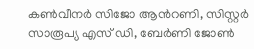കണ്‍വീനര്‍ സിജോ ആന്‍റണി, സിസ്റ്റര്‍ സാരൂപ്യ എസ് ഡി, ബേര്‍ണി ജോണ്‍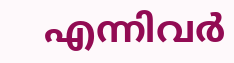എന്നിവര്‍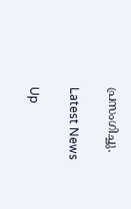പ്രസംഗിച്ചു.

Latest News

Up